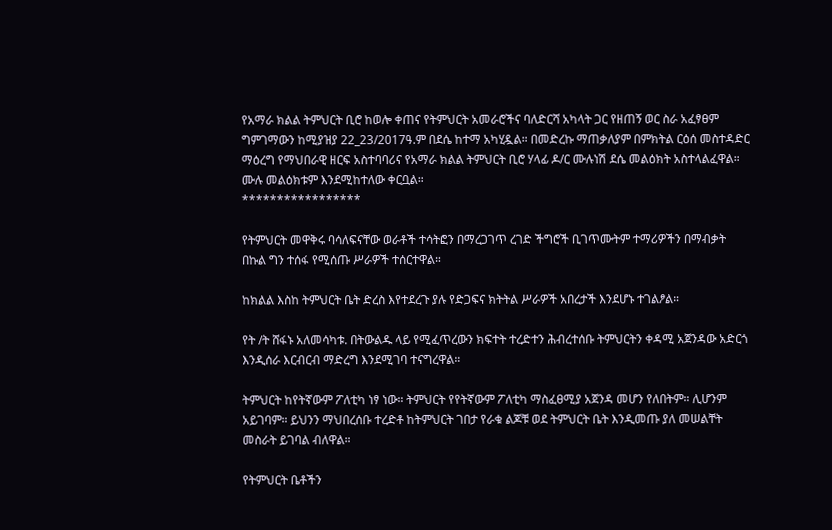የአማራ ክልል ትምህርት ቢሮ ከወሎ ቀጠና የትምህርት አመራሮችና ባለድርሻ አካላት ጋር የዘጠኝ ወር ስራ አፈፃፀም ግምገማውን ከሚያዝያ 22_23/2017ዓ.ም በደሴ ከተማ አካሂዷል። በመድረኩ ማጠቃለያም በምክትል ርዕሰ መስተዳድር ማዕረግ የማህበራዊ ዘርፍ አስተባባሪና የአማራ ክልል ትምህርት ቢሮ ሃላፊ ዶ/ር ሙሉነሽ ደሴ መልዕክት አስተላልፈዋል። ሙሉ መልዕክቱም እንደሚከተለው ቀርቧል።
*****************

የትምህርት መዋቅሩ ባሳለፍናቸው ወራቶች ተሳትፎን በማረጋገጥ ረገድ ችግሮች ቢገጥሙትም ተማሪዎችን በማብቃት በኩል ግን ተሰፋ የሚሰጡ ሥራዎች ተሰርተዋል።

ከክልል እስከ ትምህርት ቤት ድረስ እየተደረጉ ያሉ የድጋፍና ክትትል ሥራዎች አበረታች እንደሆኑ ተገልፆል።

የት /ት ሸፋኑ አለመሳካቱ. በትውልዱ ላይ የሚፈጥረውን ክፍተት ተረድተን ሕብረተሰቡ ትምህርትን ቀዳሚ አጀንዳው አድርጎ እንዲሰራ እርብርብ ማድረግ እንደሚገባ ተናግረዋል።

ትምህርት ከየትኛውም ፖለቲካ ነፃ ነው። ትምህርት የየትኛውም ፖለቲካ ማስፈፀሚያ አጀንዳ መሆን የለበትም። ሊሆንም አይገባም። ይህንን ማህበረሰቡ ተረድቶ ከትምህርት ገበታ የራቁ ልጆቹ ወደ ትምህርት ቤት እንዲመጡ ያለ መሠልቸት መስራት ይገባል ብለዋል።

የትምህርት ቤቶችን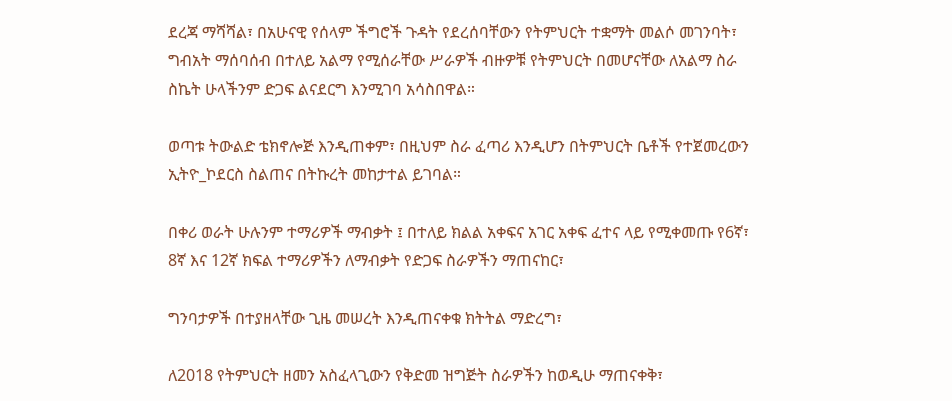ደረጃ ማሻሻል፣ በአሁናዊ የሰላም ችግሮች ጉዳት የደረሰባቸውን የትምህርት ተቋማት መልሶ መገንባት፣ ግብአት ማሰባሰብ በተለይ አልማ የሚሰራቸው ሥራዎች ብዙዎቹ የትምህርት በመሆናቸው ለአልማ ስራ ስኬት ሁላችንም ድጋፍ ልናደርግ እንሚገባ አሳስበዋል።

ወጣቱ ትውልድ ቴክኖሎጅ እንዲጠቀም፣ በዚህም ስራ ፈጣሪ እንዲሆን በትምህርት ቤቶች የተጀመረውን ኢትዮ_ኮደርስ ስልጠና በትኩረት መከታተል ይገባል።

በቀሪ ወራት ሁሉንም ተማሪዎች ማብቃት ፤ በተለይ ክልል አቀፍና አገር አቀፍ ፈተና ላይ የሚቀመጡ የ6ኛ፣ 8ኛ እና 12ኛ ክፍል ተማሪዎችን ለማብቃት የድጋፍ ስራዎችን ማጠናከር፣

ግንባታዎች በተያዘላቸው ጊዜ መሠረት እንዲጠናቀቁ ክትትል ማድረግ፣

ለ2018 የትምህርት ዘመን አስፈላጊውን የቅድመ ዝግጅት ስራዎችን ከወዲሁ ማጠናቀቅ፣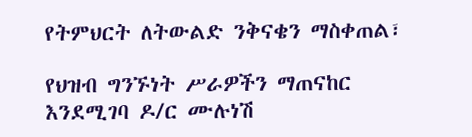የትምህርት ለትውልድ ንቅናቄን ማስቀጠል፣

የህዝብ ግንኙነት ሥራዎችን ማጠናከር እንደሚገባ ዶ/ር ሙሉነሽ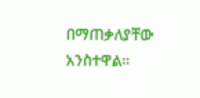በማጠቃለያቸው አንስተዋል።